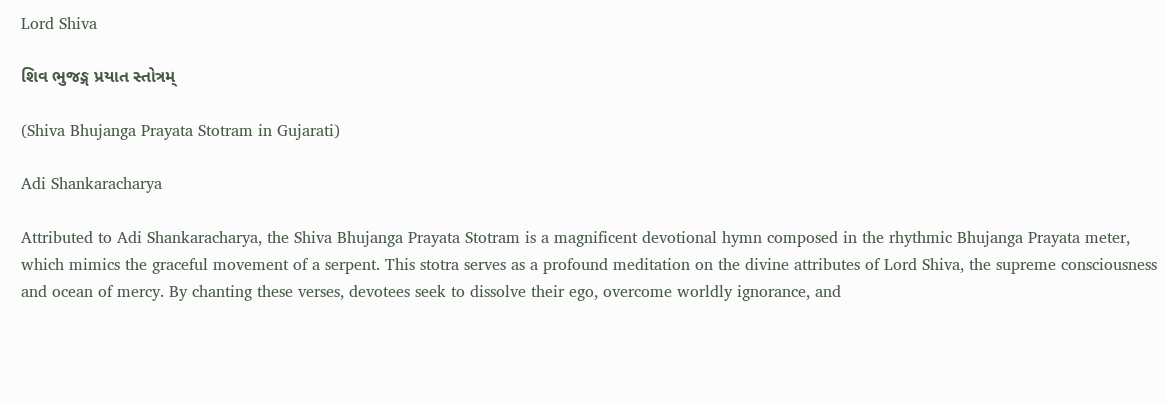Lord Shiva

શિવ ભુજઙ્ગ પ્રયાત સ્તોત્રમ્

(Shiva Bhujanga Prayata Stotram in Gujarati)

Adi Shankaracharya

Attributed to Adi Shankaracharya, the Shiva Bhujanga Prayata Stotram is a magnificent devotional hymn composed in the rhythmic Bhujanga Prayata meter, which mimics the graceful movement of a serpent. This stotra serves as a profound meditation on the divine attributes of Lord Shiva, the supreme consciousness and ocean of mercy. By chanting these verses, devotees seek to dissolve their ego, overcome worldly ignorance, and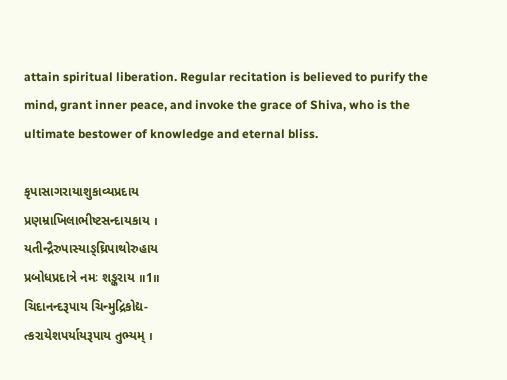attain spiritual liberation. Regular recitation is believed to purify the mind, grant inner peace, and invoke the grace of Shiva, who is the ultimate bestower of knowledge and eternal bliss.

કૃપાસાગરાયાશુકાવ્યપ્રદાય
પ્રણમ્રાખિલાભીષ્ટસન્દાયકાય ।
યતીન્દ્રૈરુપાસ્યાઙ્ઘ્રિપાથોરુહાય
પ્રબોધપ્રદાત્રે નમઃ શઙ્કરાય ॥1॥
ચિદાનન્દરૂપાય ચિન્મુદ્રિકોદ્ય-
ત્કરાયેશપર્યાયરૂપાય તુભ્યમ્ ।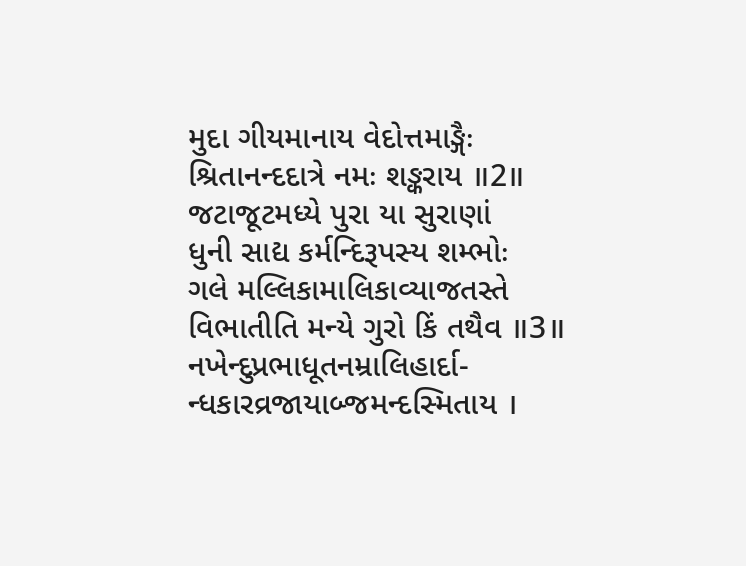મુદા ગીયમાનાય વેદોત્તમાઙ્ગૈઃ
શ્રિતાનન્દદાત્રે નમઃ શઙ્કરાય ॥2॥
જટાજૂટમધ્યે પુરા યા સુરાણાં
ધુની સાદ્ય કર્મન્દિરૂપસ્ય શમ્ભોઃ
ગલે મલ્લિકામાલિકાવ્યાજતસ્તે
વિભાતીતિ મન્યે ગુરો કિં તથૈવ ॥3॥
નખેન્દુપ્રભાધૂતનમ્રાલિહાર્દા-
ન્ધકારવ્રજાયાબ્જમન્દસ્મિતાય ।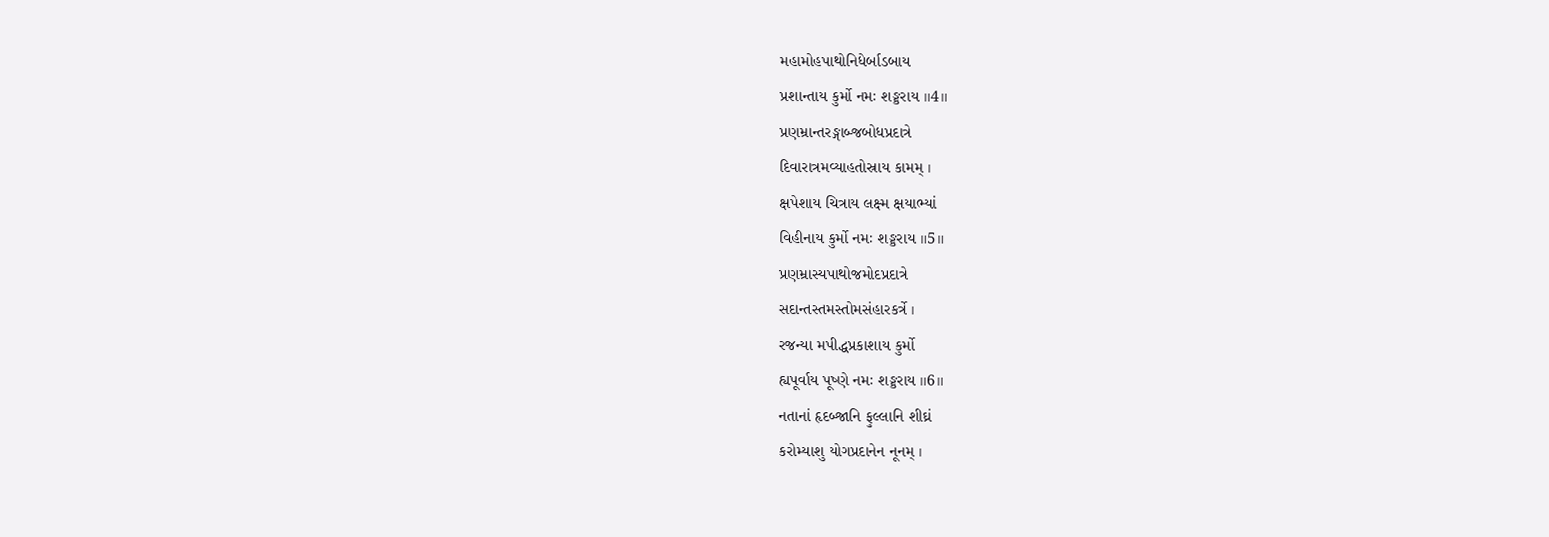મહામોહપાથોનિધેર્બાડબાય
પ્રશાન્તાય કુર્મો નમઃ શઙ્કરાય ॥4॥
પ્રણમ્રાન્તરઙ્ગાબ્જબોધપ્રદાત્રે
દિવારાત્રમવ્યાહતોસ્રાય કામમ્ ।
ક્ષપેશાય ચિત્રાય લક્ષ્મ ક્ષયાભ્યાં
વિહીનાય કુર્મો નમઃ શઙ્કરાય ॥5॥
પ્રણમ્રાસ્યપાથોજમોદપ્રદાત્રે
સદાન્તસ્તમસ્તોમસંહારકર્ત્રે ।
રજન્યા મપીદ્ધપ્રકાશાય કુર્મો
હ્યપૂર્વાય પૂષ્ણે નમઃ શઙ્કરાય ॥6॥
નતાનાં હૃદબ્જાનિ ફુલ્લાનિ શીઘ્રં
કરોમ્યાશુ યોગપ્રદાનેન નૂનમ્ ।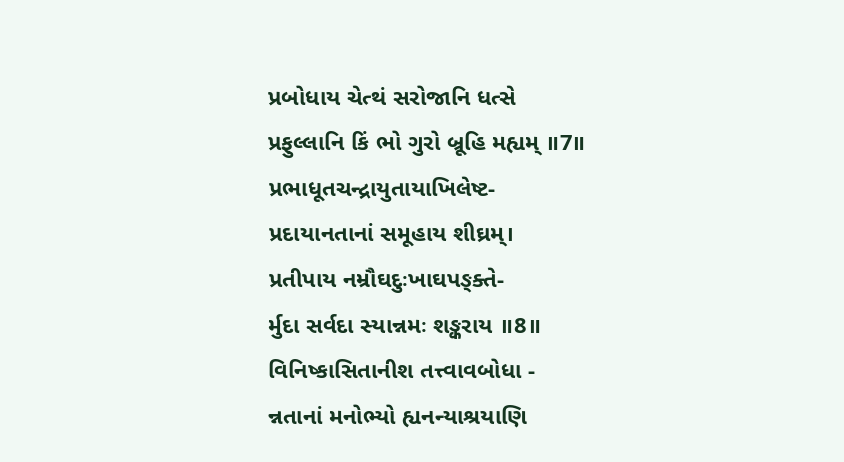પ્રબોધાય ચેત્થં સરોજાનિ ધત્સે
પ્રફુલ્લાનિ કિં ભો ગુરો બ્રૂહિ મહ્યમ્ ॥7॥
પ્રભાધૂતચન્દ્રાયુતાયાખિલેષ્ટ-
પ્રદાયાનતાનાં સમૂહાય શીઘ્રમ્।
પ્રતીપાય નમ્રૌઘદુઃખાઘપઙ્ક્તે-
ર્મુદા સર્વદા સ્યાન્નમઃ શઙ્કરાય ॥8॥
વિનિષ્કાસિતાનીશ તત્ત્વાવબોધા -
ન્નતાનાં મનોભ્યો હ્યનન્યાશ્રયાણિ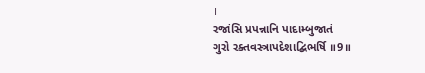।
રજાંસિ પ્રપન્નાનિ પાદામ્બુજાતં
ગુરો રક્તવસ્ત્રાપદેશાદ્બિભર્ષિ ॥9॥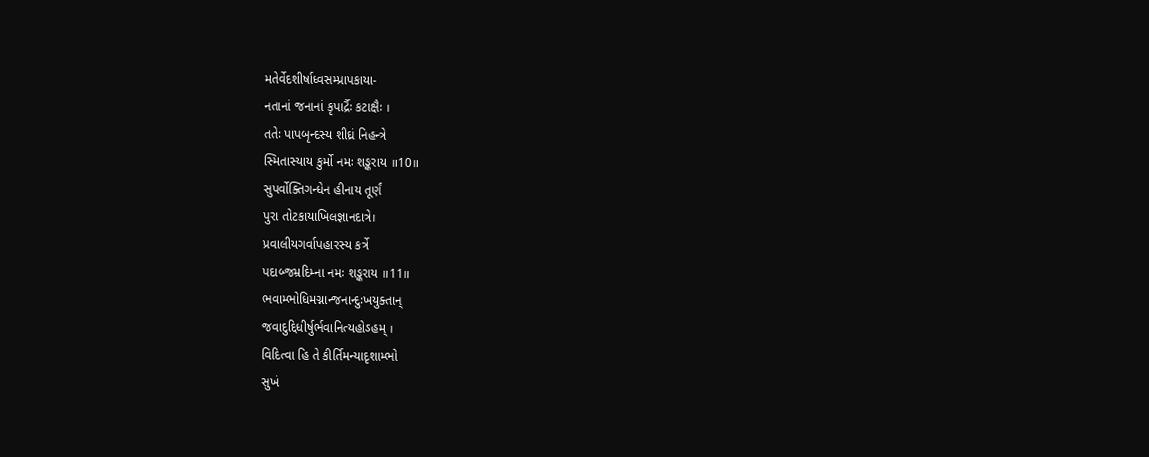મતેર્વેદશીર્ષાધ્વસમ્પ્રાપકાયા-
નતાનાં જનાનાં કૃપાર્દ્રૈઃ કટાક્ષૈઃ ।
તતેઃ પાપબૃન્દસ્ય શીઘ્રં નિહન્ત્રે
સ્મિતાસ્યાય કુર્મો નમઃ શઙ્કરાય ॥10॥
સુપર્વોક્તિગન્ધેન હીનાય તૂર્ણં
પુરા તોટકાયાખિલજ્ઞાનદાત્રે।
પ્રવાલીયગર્વાપહારસ્ય કર્ત્રે
પદાબ્જમ્રદિમ્ના નમઃ શઙ્કરાય ॥11॥
ભવામ્ભોધિમગ્નાન્જનાન્દુઃખયુક્તાન્
જવાદુદ્દિધીર્ષુર્ભવાનિત્યહોઽહમ્ ।
વિદિત્વા હિ તે કીર્તિમન્યાદૃશામ્ભો
સુખં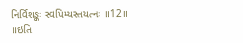નિર્વિશઙ્કઃ સ્વપિમ્યસ્તયત્નઃ ॥12॥
॥ઇતિ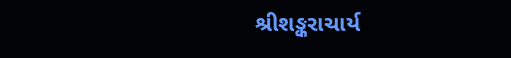શ્રીશઙ્કરાચાર્ય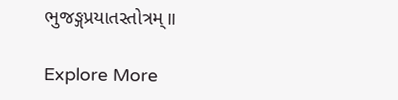ભુજઙ્ગપ્રયાતસ્તોત્રમ્॥

Explore More